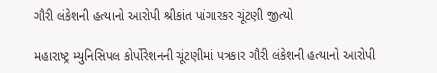ગૌરી લંકેશની હત્યાનો આરોપી શ્રીકાંત પાંગારકર ચૂંટણી જીત્યો

મહારાષ્ટ્ર મ્યુનિસિપલ કોર્પોરેશનની ચૂંટણીમાં પત્રકાર ગૌરી લંકેશની હત્યાનો આરોપી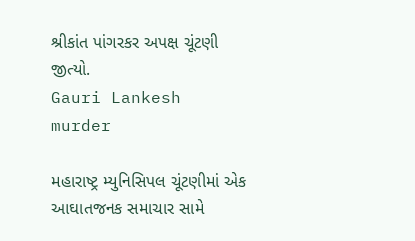શ્રીકાંત પાંગરકર અપક્ષ ચૂંટણી જીત્યો.
Gauri Lankesh murder

મહારાષ્ટ્ર મ્યુનિસિપલ ચૂંટણીમાં એક આઘાતજનક સમાચાર સામે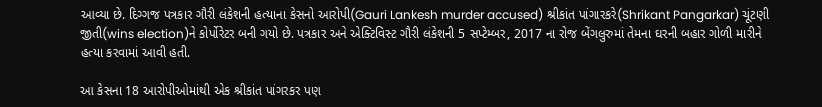આવ્યા છે. દિગ્ગજ પત્રકાર ગૌરી લંકેશની હત્યાના કેસનો આરોપી(Gauri Lankesh murder accused) શ્રીકાંત પાંગારકરે(Shrikant Pangarkar) ચૂંટણી જીતી(wins election)ને કોર્પોરેટર બની ગયો છે. પત્રકાર અને એક્ટિવિસ્ટ ગૌરી લંકેશની 5 સપ્ટેમ્બર, 2017 ના રોજ બેંગલુરુમાં તેમના ઘરની બહાર ગોળી મારીને હત્યા કરવામાં આવી હતી.

આ કેસના 18 આરોપીઓમાંથી એક શ્રીકાંત પાંગરકર પણ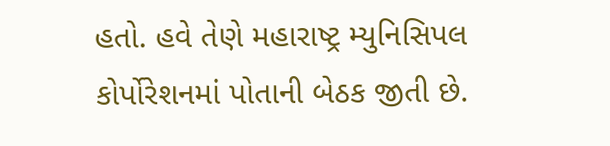હતો. હવે તેણે મહારાષ્ટ્ર મ્યુનિસિપલ કોર્પોરેશનમાં પોતાની બેઠક જીતી છે.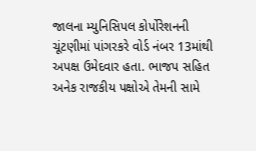જાલના મ્યુનિસિપલ કોર્પોરેશનની ચૂંટણીમાં પાંગરકરે વોર્ડ નંબર 13માંથી અપક્ષ ઉમેદવાર હતા. ભાજપ સહિત અનેક રાજકીય પક્ષોએ તેમની સામે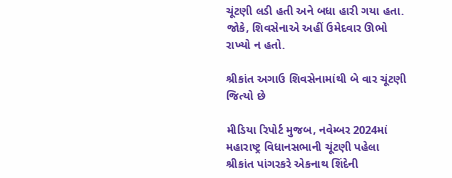ચૂંટણી લડી હતી અને બધા હારી ગયા હતા. જોકે, શિવસેનાએ અહીં ઉમેદવાર ઊભો રાખ્યો ન હતો.

શ્રીકાંત અગાઉ શિવસેનામાંથી બે વાર ચૂંટણી જિત્યો છે

મીડિયા રિપોર્ટ મુજબ, નવેમ્બર 2024માં મહારાષ્ટ્ર વિધાનસભાની ચૂંટણી પહેલા શ્રીકાંત પાંગરકરે એકનાથ શિંદેની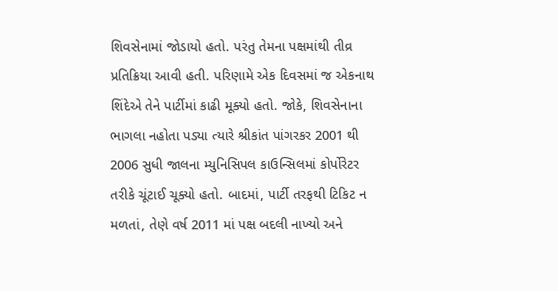શિવસેનામાં જોડાયો હતો. પરંતુ તેમના પક્ષમાંથી તીવ્ર પ્રતિક્રિયા આવી હતી. પરિણામે એક દિવસમાં જ એકનાથ શિંદેએ તેને પાર્ટીમાં કાઢી મૂક્યો હતો. જોકે, શિવસેનાના ભાગલા નહોતા પડ્યા ત્યારે શ્રીકાંત પાંગરકર 2001 થી 2006 સુધી જાલના મ્યુનિસિપલ કાઉન્સિલમાં કોર્પોરેટર તરીકે ચૂંટાઈ ચૂક્યો હતો. બાદમાં, પાર્ટી તરફથી ટિકિટ ન મળતાં, તેણે વર્ષ 2011 માં પક્ષ બદલી નાખ્યો અને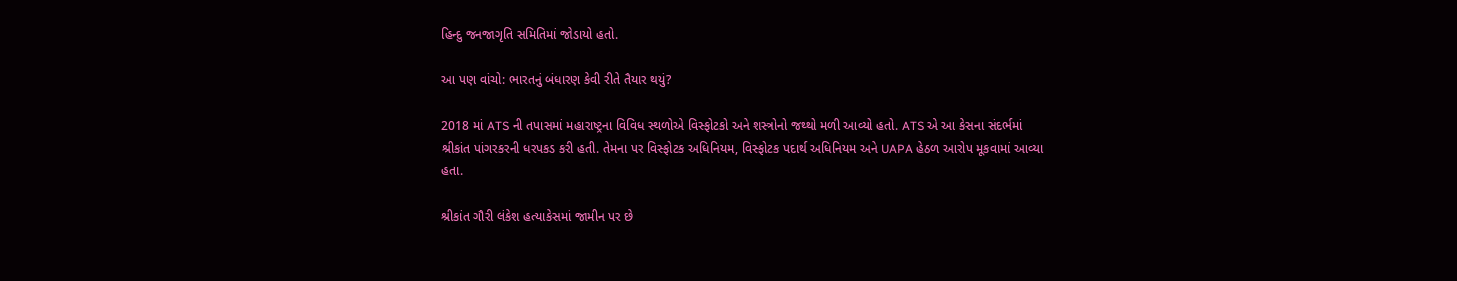હિન્દુ જનજાગૃતિ સમિતિમાં જોડાયો હતો.

આ પણ વાંચો: ભારતનું બંધારણ કેવી રીતે તૈયાર થયું?

2018 માં ATS ની તપાસમાં મહારાષ્ટ્રના વિવિધ સ્થળોએ વિસ્ફોટકો અને શસ્ત્રોનો જથ્થો મળી આવ્યો હતો. ATS એ આ કેસના સંદર્ભમાં શ્રીકાંત પાંગરકરની ધરપકડ કરી હતી. તેમના પર વિસ્ફોટક અધિનિયમ, વિસ્ફોટક પદાર્થ અધિનિયમ અને UAPA હેઠળ આરોપ મૂકવામાં આવ્યા હતા.

શ્રીકાંત ગૌરી લંકેશ હત્યાકેસમાં જામીન પર છે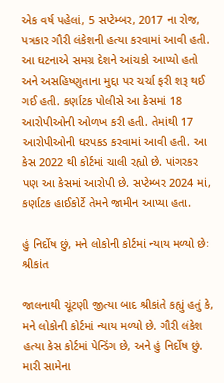એક વર્ષ પહેલાં, 5 સપ્ટેમ્બર, 2017 ના રોજ, પત્રકાર ગૌરી લંકેશની હત્યા કરવામાં આવી હતી. આ ઘટનાએ સમગ્ર દેશને આંચકો આપ્યો હતો અને અસહિષ્ણુતાના મુદ્દા પર ચર્ચા ફરી શરૂ થઈ ગઈ હતી. કર્ણાટક પોલીસે આ કેસમાં 18 આરોપીઓની ઓળખ કરી હતી. તેમાંથી 17 આરોપીઓની ધરપકડ કરવામાં આવી હતી. આ કેસ 2022 થી કોર્ટમાં ચાલી રહ્યો છે. પાંગરકર પણ આ કેસમાં આરોપી છે. સપ્ટેમ્બર 2024 માં, કર્ણાટક હાઈકોર્ટે તેમને જામીન આપ્યા હતા.

હું નિર્દોષ છું, મને લોકોની કોર્ટમાં ન્યાય મળ્યો છેઃ શ્રીકાંત

જાલનાથી ચૂંટણી જીત્યા બાદ શ્રીકાંતે કહ્યું હતું કે, મને લોકોની કોર્ટમાં ન્યાય મળ્યો છે. ગૌરી લંકેશ હત્યા કેસ કોર્ટમાં પેન્ડિંગ છે, અને હું નિર્દોષ છું. મારી સામેના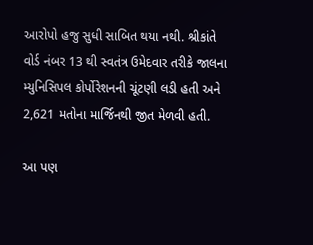આરોપો હજુ સુધી સાબિત થયા નથી. શ્રીકાંતે વોર્ડ નંબર 13 થી સ્વતંત્ર ઉમેદવાર તરીકે જાલના મ્યુનિસિપલ કોર્પોરેશનની ચૂંટણી લડી હતી અને 2,621 મતોના માર્જિનથી જીત મેળવી હતી.

આ પણ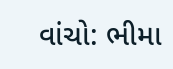વાંચો: ભીમા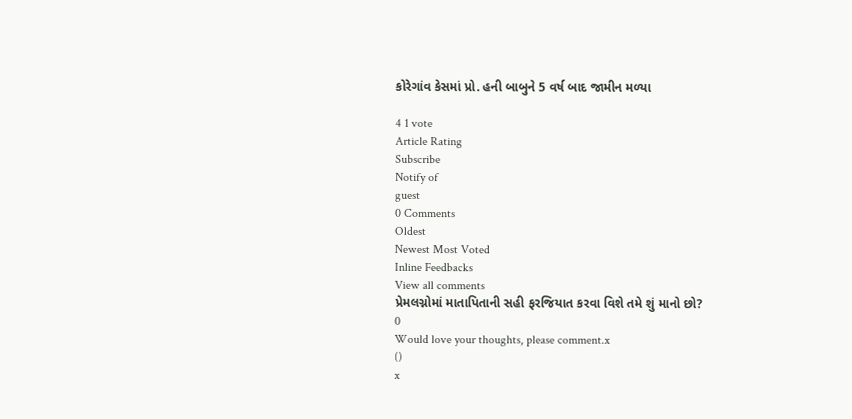કોરેગાંવ કેસમાં પ્રો. હની બાબુને 5 વર્ષ બાદ જામીન મળ્યા

4 1 vote
Article Rating
Subscribe
Notify of
guest
0 Comments
Oldest
Newest Most Voted
Inline Feedbacks
View all comments
પ્રેમલગ્નોમાં માતાપિતાની સહી ફરજિયાત કરવા વિશે તમે શું માનો છો?
0
Would love your thoughts, please comment.x
()
x